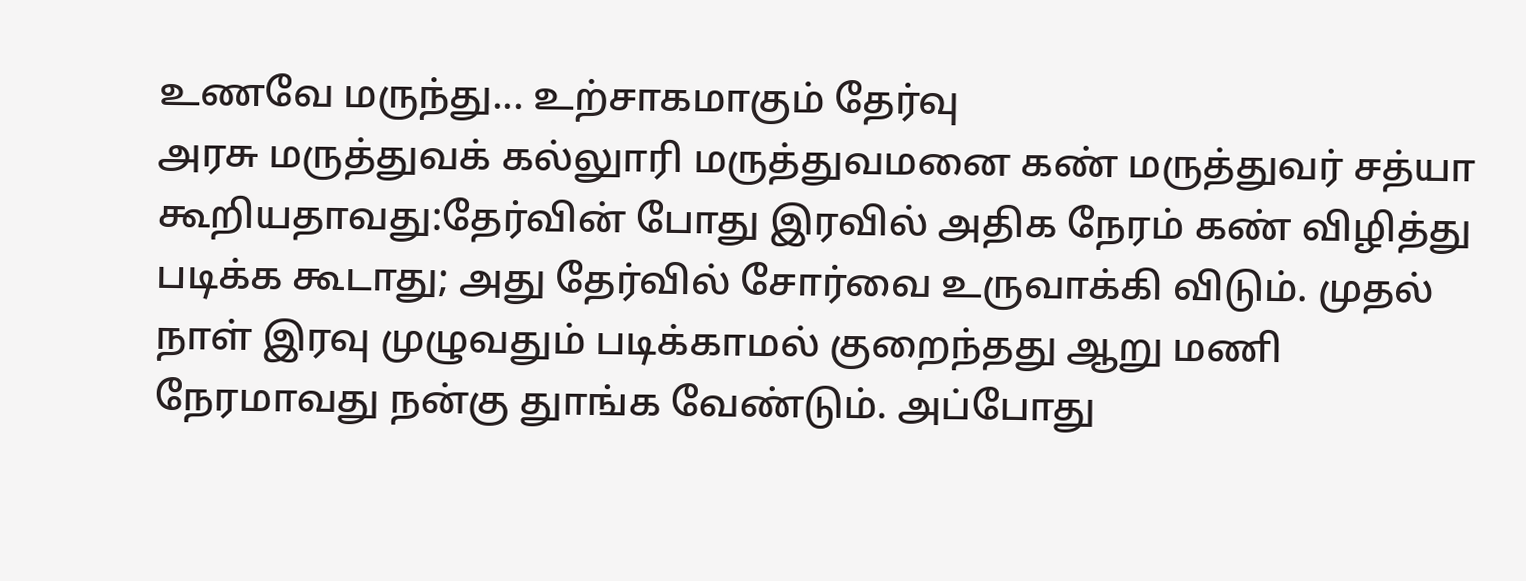உணவே மருந்து... உற்சாகமாகும் தேர்வு
அரசு மருத்துவக் கல்லுாரி மருத்துவமனை கண் மருத்துவர் சத்யா கூறியதாவது:தேர்வின் போது இரவில் அதிக நேரம் கண் விழித்து படிக்க கூடாது; அது தேர்வில் சோர்வை உருவாக்கி விடும். முதல் நாள் இரவு முழுவதும் படிக்காமல் குறைந்தது ஆறு மணி நேரமாவது நன்கு துாங்க வேண்டும். அப்போது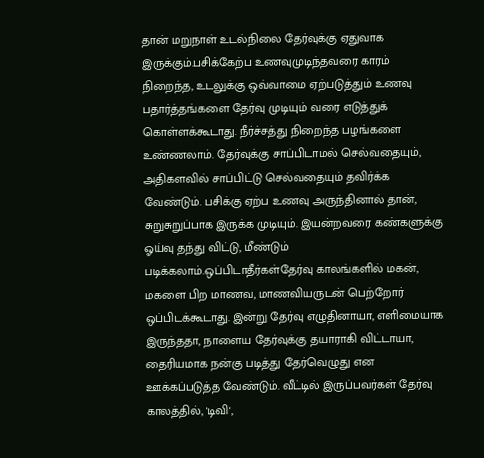தான் மறுநாள் உடல்நிலை தேர்வுக்கு ஏதுவாக இருக்கும்.பசிக்கேற்ப உணவுமுடிந்தவரை காரம் நிறைந்த, உடலுக்கு ஒவ்வாமை ஏற்படுத்தும் உணவு பதார்த்தங்களை தேர்வு முடியும் வரை எடுத்துக் கொள்ளக்கூடாது. நீர்ச்சத்து நிறைந்த பழங்களை உண்ணலாம். தேர்வுக்கு சாப்பிடாமல் செல்வதையும், அதிகளவில் சாப்பிட்டு செல்வதையும் தவிர்க்க வேண்டும். பசிக்கு ஏற்ப உணவு அருந்தினால் தான், சுறுசுறுப்பாக இருக்க முடியும். இயன்றவரை கண்களுக்கு ஓய்வு தந்து விட்டு, மீண்டும் படிக்கலாம்.ஒப்பிடாதீர்கள்தேர்வு காலங்களில் மகன், மகளை பிற மாணவ, மாணவியருடன் பெற்றோர் ஒப்பிடக்கூடாது. இன்று தேர்வு எழுதினாயா, எளிமையாக இருந்ததா, நாளைய தேர்வுக்கு தயாராகி விட்டாயா, தைரியமாக நன்கு படித்து தேர்வெழுது என ஊக்கப்படுத்த வேண்டும். வீட்டில் இருப்பவர்கள் தேர்வு காலத்தில், 'டிவி',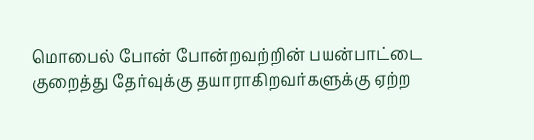மொபைல் போன் போன்றவற்றின் பயன்பாட்டை குறைத்து தேர்வுக்கு தயாராகிறவர்களுக்கு ஏற்ற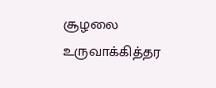சூழலை உருவாக்கித்தர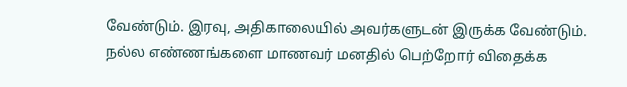வேண்டும். இரவு, அதிகாலையில் அவர்களுடன் இருக்க வேண்டும். நல்ல எண்ணங்களை மாணவர் மனதில் பெற்றோர் விதைக்க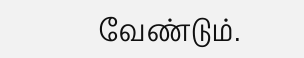வேண்டும்.